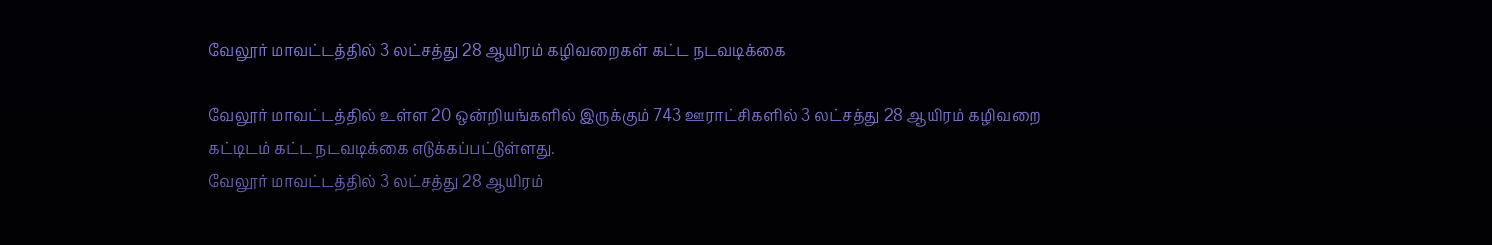வேலூர் மாவட்டத்தில் 3 லட்சத்து 28 ஆயிரம் கழிவறைகள் கட்ட நடவடிக்கை

வேலூர் மாவட்டத்தில் உள்ள 20 ஒன்றியங்களில் இருக்கும் 743 ஊராட்சிகளில் 3 லட்சத்து 28 ஆயிரம் கழிவறை கட்டிடம் கட்ட நடவடிக்கை எடுக்கப்பட்டுள்ளது.
வேலூர் மாவட்டத்தில் 3 லட்சத்து 28 ஆயிரம்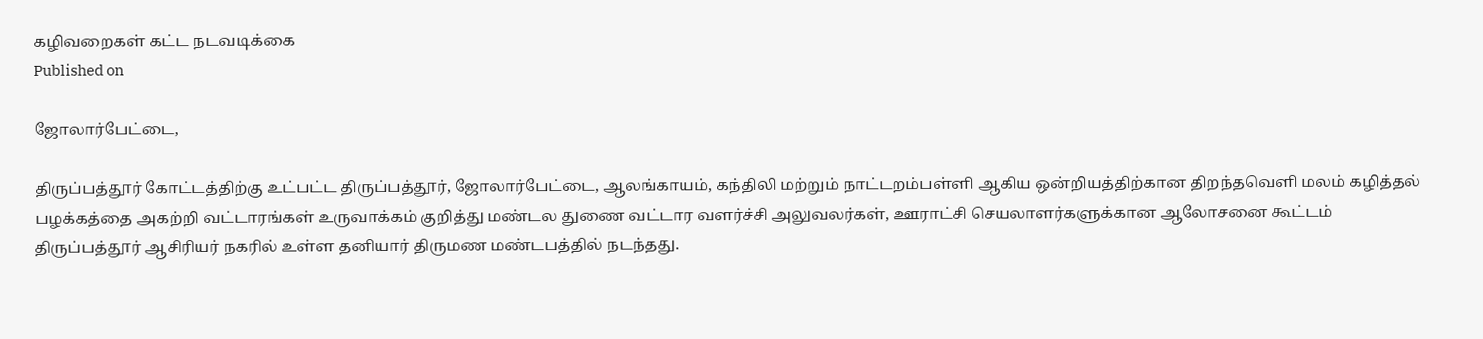கழிவறைகள் கட்ட நடவடிக்கை
Published on

ஜோலார்பேட்டை,

திருப்பத்தூர் கோட்டத்திற்கு உட்பட்ட திருப்பத்தூர், ஜோலார்பேட்டை, ஆலங்காயம், கந்திலி மற்றும் நாட்டறம்பள்ளி ஆகிய ஒன்றியத்திற்கான திறந்தவெளி மலம் கழித்தல் பழக்கத்தை அகற்றி வட்டாரங்கள் உருவாக்கம் குறித்து மண்டல துணை வட்டார வளர்ச்சி அலுவலர்கள், ஊராட்சி செயலாளர்களுக்கான ஆலோசனை கூட்டம் திருப்பத்தூர் ஆசிரியர் நகரில் உள்ள தனியார் திருமண மண்டபத்தில் நடந்தது.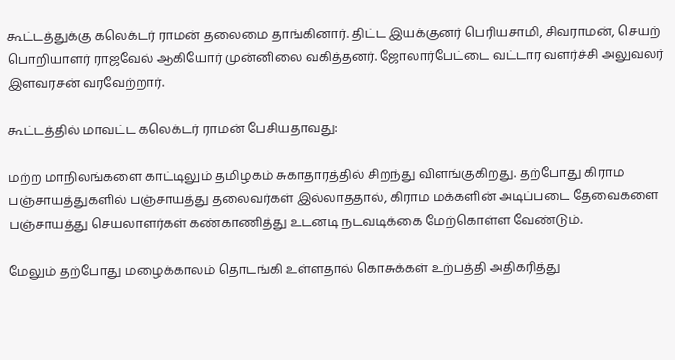கூட்டத்துக்கு கலெக்டர் ராமன் தலைமை தாங்கினார். திட்ட இயக்குனர் பெரியசாமி, சிவராமன், செயற் பொறியாளர் ராஜவேல் ஆகியோர் முன்னிலை வகித்தனர். ஜோலார்பேட்டை வட்டார வளர்ச்சி அலுவலர் இளவரசன் வரவேற்றார்.

கூட்டத்தில் மாவட்ட கலெக்டர் ராமன் பேசியதாவது:

மற்ற மாநிலங்களை காட்டிலும் தமிழகம் சுகாதாரத்தில் சிறந்து விளங்குகிறது. தற்போது கிராம பஞ்சாயத்துகளில் பஞ்சாயத்து தலைவர்கள் இல்லாததால், கிராம மக்களின் அடிப்படை தேவைகளை பஞ்சாயத்து செயலாளர்கள் கண்காணித்து உடனடி நடவடிக்கை மேற்கொள்ள வேண்டும்.

மேலும் தற்போது மழைக்காலம் தொடங்கி உள்ளதால் கொசுக்கள் உற்பத்தி அதிகரித்து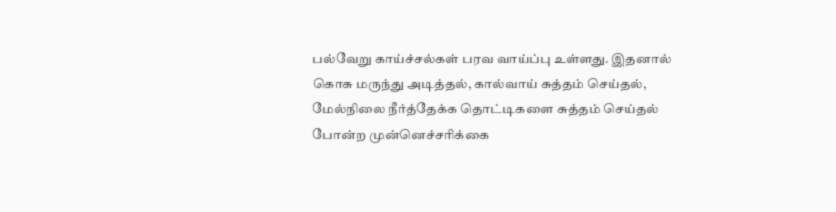பல்வேறு காய்ச்சல்கள் பரவ வாய்ப்பு உள்ளது. இதனால் கொசு மருந்து அடித்தல், கால்வாய் சுத்தம் செய்தல், மேல்நிலை நீர்த்தேக்க தொட்டிகளை சுத்தம் செய்தல் போன்ற முன்னெச்சரிக்கை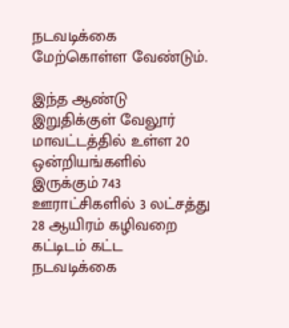நடவடிக்கை மேற்கொள்ள வேண்டும்.

இந்த ஆண்டு இறுதிக்குள் வேலூர் மாவட்டத்தில் உள்ள 20 ஒன்றியங்களில் இருக்கும் 743 ஊராட்சிகளில் 3 லட்சத்து 28 ஆயிரம் கழிவறை கட்டிடம் கட்ட நடவடிக்கை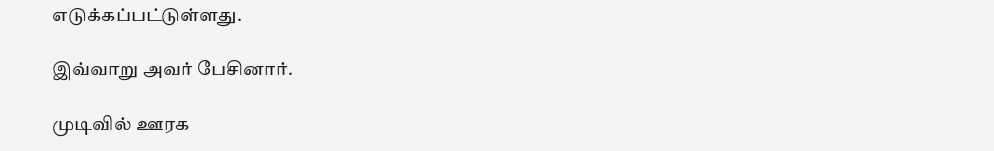எடுக்கப்பட்டுள்ளது.

இவ்வாறு அவர் பேசினார்.

முடிவில் ஊரக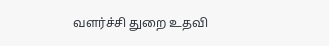வளர்ச்சி துறை உதவி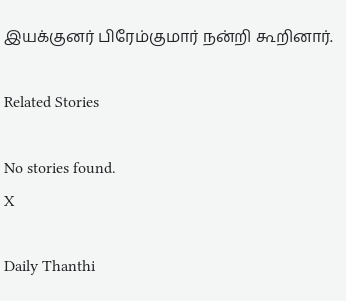இயக்குனர் பிரேம்குமார் நன்றி கூறினார்.

Related Stories

No stories found.
X

Daily Thanthi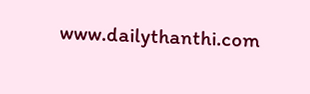www.dailythanthi.com